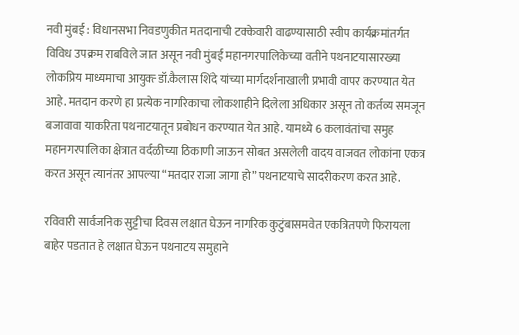नवी मुंबई : विधानसभा निवडणुकीत मतदानाची टक्केवारी वाढण्यासाठी स्वीप कार्यक्रमांतर्गत विविध उपक्रम राबविले जात असून नवी मुंबई महानगरपालिकेच्या वतीने पथनाटयासारख्या लोकप्रिय माध्यमाचा आयुक्त्‍ डॉ.कैलास शिंदे यांच्या मार्गदर्शनाखाली प्रभावी वापर करण्यात येत आहे. मतदान करणे हा प्रत्येक नागरिकाचा लोकशाहीने दिलेला अधिकार असून तो कर्तव्य समजून बजावावा याकरिता पथनाटयातून प्रबोधन करण्यात येत आहे. यामध्ये 6 कलावंतांचा समुह महानगरपालिका क्षेत्रात वर्दळीच्या ठिकाणी जाऊन सोबत असलेली वादय वाजवत लोकांना एकत्र करत असून त्यानंतर आपल्या “मतदार राजा जागा हो” पथनाटयाचे सादरीकरण करत आहे.

रविवारी सार्वजनिक सुट्टीचा दिवस लक्षात घेऊन नागरिक कुटुंबासमवेत एकत्रितपणे फिरायला बाहेर पडतात हे लक्षात घेऊन पथनाटय समुहाने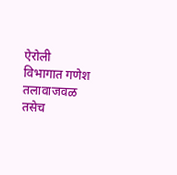ऐरोली विभागात गणेश तलावाजवळ तसेच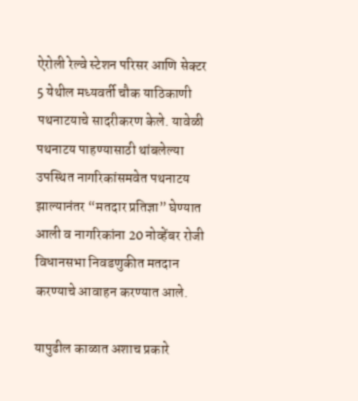ऐरोली रेल्वे स्टेशन परिसर आणि सेक्टर 5 येथील मध्यवर्ती चौक याठिकाणी पथनाटयाचे सादरीकरण केले. यावेळी पथनाटय पाहण्यासाठी थांबलेल्या  उपस्थित नागरिकांसमवेत पथनाटय झाल्यानंतर “मतदार प्रतिज्ञा” घेण्यात आली व नागरिकांना 20 नोव्हेंबर रोजी विधानसभा निवडणुकीत मतदान करण्याचे आवाहन करण्यात आले.

यापुढील काळात अशाच प्रकारे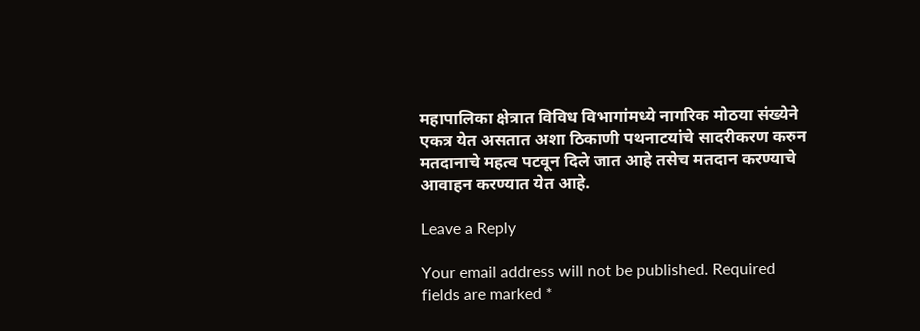महापालिका क्षेत्रात विविध विभागांमध्ये नागरिक मोठया संख्येने एकत्र येत असतात अशा ठिकाणी पथनाटयांचे सादरीकरण करुन मतदानाचे महत्व पटवून दिले जात आहे तसेच मतदान करण्याचे आवाहन करण्यात येत आहे.

Leave a Reply

Your email address will not be published. Required fields are marked *